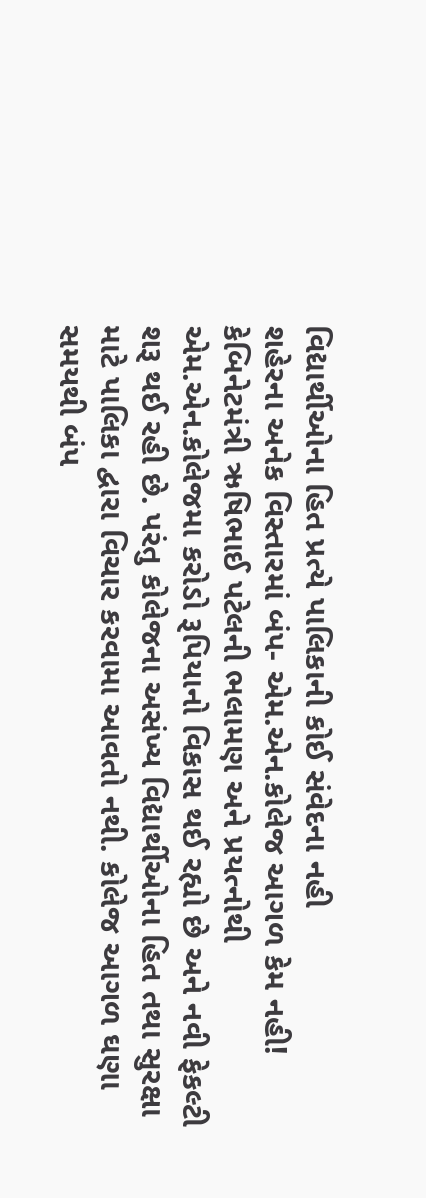વિદ્યાર્થીઓના હિત પ્રત્યે પાલિકાની કોઈ સંવેદના નહી
શહેરના અનેક વિસ્તારમાં બંપ- એમ.એન.કોલેજ આગળ કેમ નહી!
કેબિનેટમંત્રી ઋષિભાઈ પટેલની ભલામણ અને પ્રયત્નોથી એમ.એન.કોલેજમા કરોડો રૂપિયાનો વિકાસ થઈ રહ્યો છે અને નવી ફેકલ્ટી શરૂ થઈ રહી છે. પરંતુ કોલેજના અસંખ્ય વિદ્યાર્થીઓના હિત તથા સુરક્ષા માટે પાલિકા દ્વારા વિચાર કરવામા આવતો નથી. કોલેજ આગળ ઘણા સમયથી બંપ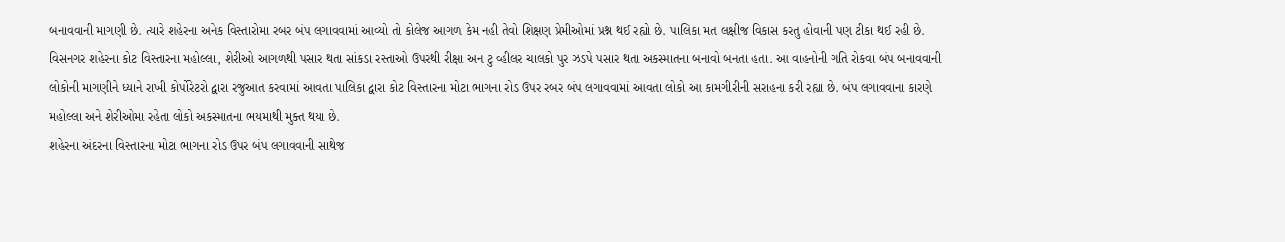બનાવવાની માગણી છે. ત્યારે શહેરના અનેક વિસ્તારોમા રબર બંપ લગાવવામાં આવ્યો તો કોલેજ આગળ કેમ નહી તેવો શિક્ષણ પ્રેમીઓમાં પ્રશ્ન થઈ રહ્યો છે. પાલિકા મત લક્ષીજ વિકાસ કરતુ હોવાની પણ ટીકા થઈ રહી છે.
વિસનગર શહેરના કોટ વિસ્તારના મહોલ્લા, શેરીઓ આગળથી પસાર થતા સાંકડા રસ્તાઓ ઉપરથી રીક્ષા અન ટુ વ્હીલર ચાલકો પુર ઝડપે પસાર થતા અકસ્માતના બનાવો બનતા હતા. આ વાહનોની ગતિ રોકવા બંપ બનાવવાની લોકોની માગણીને ધ્યાને રાખી કોર્પોરેટરો દ્વારા રજુઆત કરવામાં આવતા પાલિકા દ્વારા કોટ વિસ્તારના મોટા ભાગના રોડ ઉપર રબર બંપ લગાવવામાં આવતા લોકો આ કામગીરીની સરાહના કરી રહ્યા છે. બંપ લગાવવાના કારણે મહોલ્લા અને શેરીઓમા રહેતા લોકો અકસ્માતના ભયમાથી મુક્ત થયા છે.
શહેરના અંદરના વિસ્તારના મોટા ભાગના રોડ ઉપર બંપ લગાવવાની સાથેજ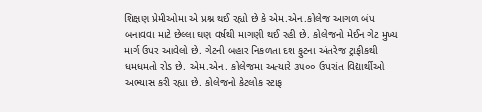શિક્ષણ પ્રેમીઓમા એ પ્રશ્ન થઈ રહ્યો છે કે એમ.એન.કોલેજ આગળ બંપ બનાવવા માટે છેલ્લા ઘણ વર્ષથી માગણી થઈ રહી છે. કોલેજનો મેઈન ગેટ મુખ્ય માર્ગ ઉપર આવેલો છે. ગેટની બહાર નિકળતા દશ ફુટના અંતરેજ ટ્રાફીકથી ધમધમતો રોડ છે. એમ.એન. કોલેજમા અત્યારે ૩૫૦૦ ઉપરાંત વિદ્યાર્થીઓ અભ્યાસ કરી રહ્યા છે. કોલેજનો કેટલોક સ્ટાફ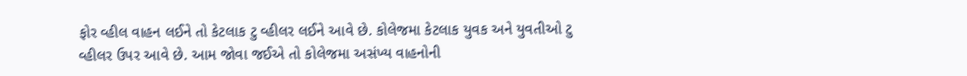ફોર વ્હીલ વાહન લઈને તો કેટલાક ટુ વ્હીલર લઈને આવે છે. કોલેજમા કેટલાક યુવક અને યુવતીઓ ટુ વ્હીલર ઉપર આવે છે. આમ જોવા જઈએ તો કોલેજમા અસંખ્ય વાહનોની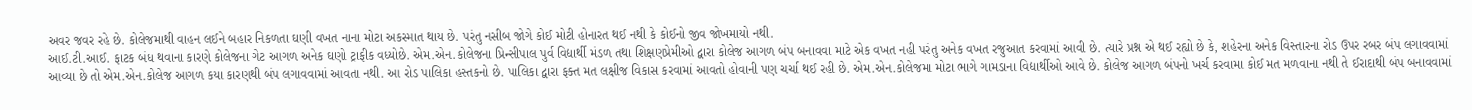અવર જવર રહે છે. કોલેજમાથી વાહન લઈને બહાર નિકળતા ઘણી વખત નાના મોટા અકસ્માત થાય છે. પરંતુ નસીબ જોગે કોઈ મોટી હોનારત થઈ નથી કે કોઈનો જીવ જોખમાયો નથી.
આઈ.ટી.આઈ. ફાટક બંધ થવાના કારણે કોલેજના ગેટ આગળ અનેક ઘણો ટ્રાફીક વધ્યોછે. એમ.એન.કોલેજના પ્રિન્સીપાલ પુર્વ વિદ્યાર્થી મંડળ તથા શિક્ષણપ્રેમીઓ દ્વારા કોલેજ આગળ બંપ બનાવવા માટે એક વખત નહી પરંતુ અનેક વખત રજુઆત કરવામાં આવી છે. ત્યારે પ્રશ્ન એ થઈ રહ્યો છે કે, શહેરના અનેક વિસ્તારના રોડ ઉપર રબર બંપ લગાવવામાં આવ્યા છે તો એમ.એન.કોલેજ આગળ કયા કારણથી બંપ લગાવવામાં આવતા નથી. આ રોડ પાલિકા હસ્તકનો છે. પાલિકા દ્વારા ફક્ત મત લક્ષીજ વિકાસ કરવામાં આવતો હોવાની પણ ચર્ચા થઈ રહી છે. એમ.એન.કોલેજમા મોટા ભાગે ગામડાના વિદ્યાર્થીઓ આવે છે. કોલેજ આગળ બંપનો ખર્ચ કરવામા કોઈ મત મળવાના નથી તે ઈરાદાથી બંપ બનાવવામાં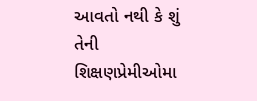આવતો નથી કે શું તેની શિક્ષણપ્રેમીઓમા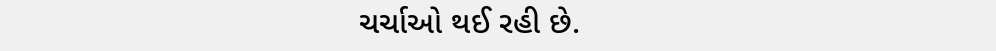ચર્ચાઓ થઈ રહી છે.